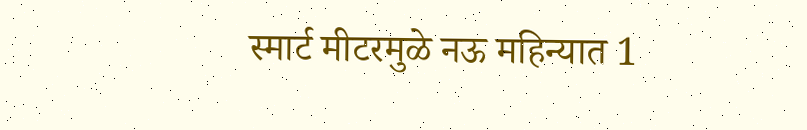स्मार्ट मीटरमुळे नऊ महिन्यात 1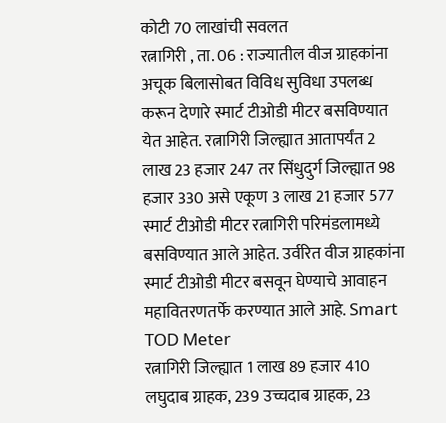कोटी 70 लाखांची सवलत
रत्नागिरी , ता. 06 : राज्यातील वीज ग्राहकांना अचूक बिलासोबत विविध सुविधा उपलब्ध करून देणारे स्मार्ट टीओडी मीटर बसविण्यात येत आहेत. रत्नागिरी जिल्ह्यात आतापर्यंत 2 लाख 23 हजार 247 तर सिंधुदुर्ग जिल्ह्यात 98 हजार 330 असे एकूण 3 लाख 21 हजार 577 स्मार्ट टीओडी मीटर रत्नागिरी परिमंडलामध्ये बसविण्यात आले आहेत. उर्वरित वीज ग्राहकांना स्मार्ट टीओडी मीटर बसवून घेण्याचे आवाहन महावितरणतर्फे करण्यात आले आहे. Smart TOD Meter
रत्नागिरी जिल्ह्यात 1 लाख 89 हजार 410 लघुदाब ग्राहक, 239 उच्चदाब ग्राहक, 23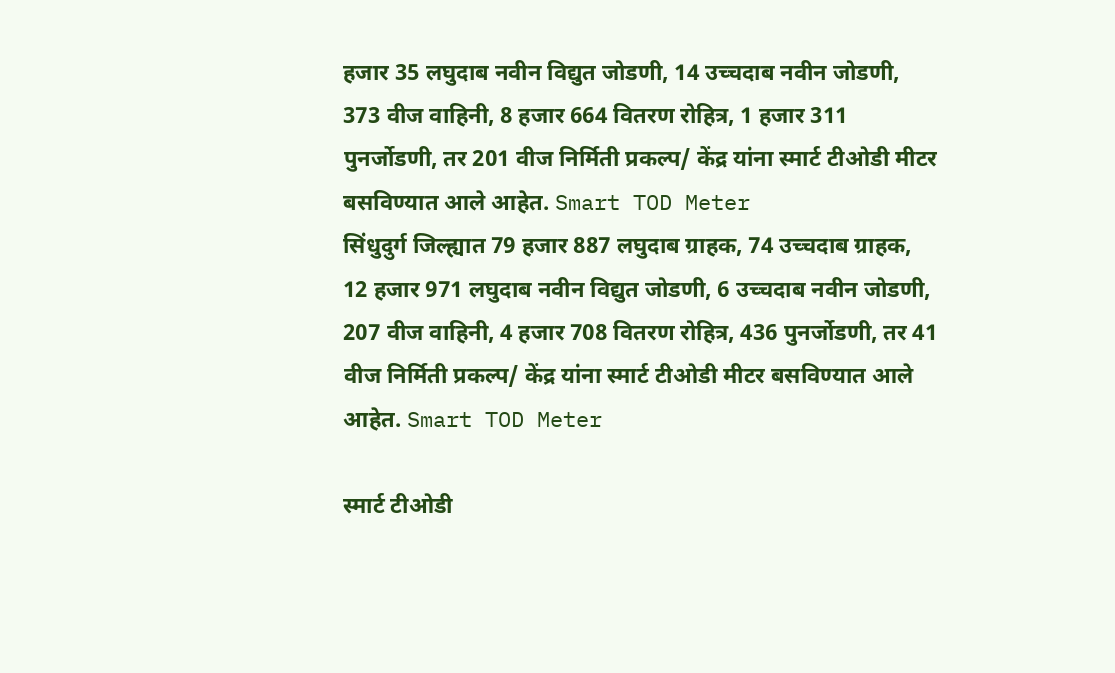हजार 35 लघुदाब नवीन विद्युत जोडणी, 14 उच्चदाब नवीन जोडणी, 373 वीज वाहिनी, 8 हजार 664 वितरण रोहित्र, 1 हजार 311 पुनर्जोडणी, तर 201 वीज निर्मिती प्रकल्प/ केंद्र यांना स्मार्ट टीओडी मीटर बसविण्यात आले आहेत. Smart TOD Meter
सिंधुदुर्ग जिल्ह्यात 79 हजार 887 लघुदाब ग्राहक, 74 उच्चदाब ग्राहक, 12 हजार 971 लघुदाब नवीन विद्युत जोडणी, 6 उच्चदाब नवीन जोडणी, 207 वीज वाहिनी, 4 हजार 708 वितरण रोहित्र, 436 पुनर्जोडणी, तर 41 वीज निर्मिती प्रकल्प/ केंद्र यांना स्मार्ट टीओडी मीटर बसविण्यात आले आहेत. Smart TOD Meter

स्मार्ट टीओडी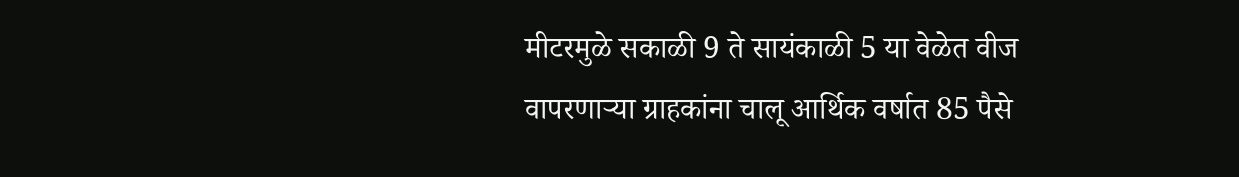मीटरमुळे सकाळी 9 ते सायंकाळी 5 या वेळेत वीज वापरणाऱ्या ग्राहकांना चालू आर्थिक वर्षात 85 पैसे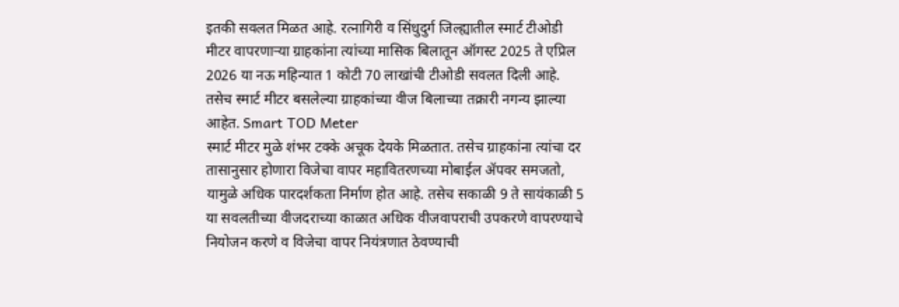इतकी सवलत मिळत आहे. रत्नागिरी व सिंधुदुर्ग जिल्ह्यातील स्मार्ट टीओडी मीटर वापरणाऱ्या ग्राहकांना त्यांच्या मासिक बिलातून ऑगस्ट 2025 ते एप्रिल 2026 या नऊ महिन्यात 1 कोटी 70 लाखांची टीओडी सवलत दिली आहे. तसेच स्मार्ट मीटर बसलेल्या ग्राहकांच्या वीज बिलाच्या तक्रारी नगन्य झाल्या आहेत. Smart TOD Meter
स्मार्ट मीटर मुळे शंभर टक्के अचूक देयके मिळतात. तसेच ग्राहकांना त्यांचा दर तासानुसार होणारा विजेचा वापर महावितरणच्या मोबाईल ॲपवर समजतो, यामुळे अधिक पारदर्शकता निर्माण होत आहे. तसेच सकाळी 9 ते सायंकाळी 5 या सवलतीच्या वीजदराच्या काळात अधिक वीजवापराची उपकरणे वापरण्याचे नियोजन करणे व विजेचा वापर नियंत्रणात ठेवण्याची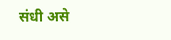संधी असे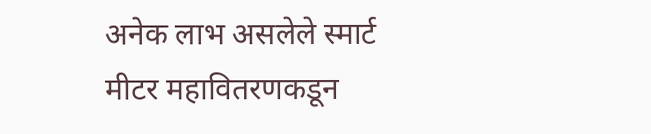अनेक लाभ असलेले स्मार्ट मीटर महावितरणकडून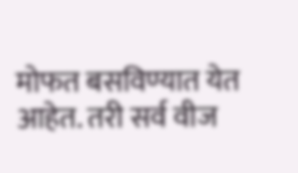मोफत बसविण्यात येत आहेत. तरी सर्व वीज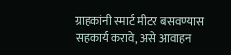ग्राहकांनी स्मार्ट मीटर बसवण्यास सहकार्य करावे, असे आवाहन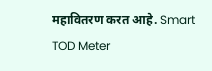महावितरण करत आहे. Smart TOD Meter